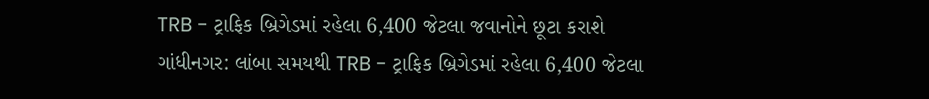TRB - ટ્રાફિક બ્રિગેડમાં રહેલા 6,400 જેટલા જવાનોને છૂટા કરાશે
ગાંધીનગર: લાંબા સમયથી TRB - ટ્રાફિક બ્રિગેડમાં રહેલા 6,400 જેટલા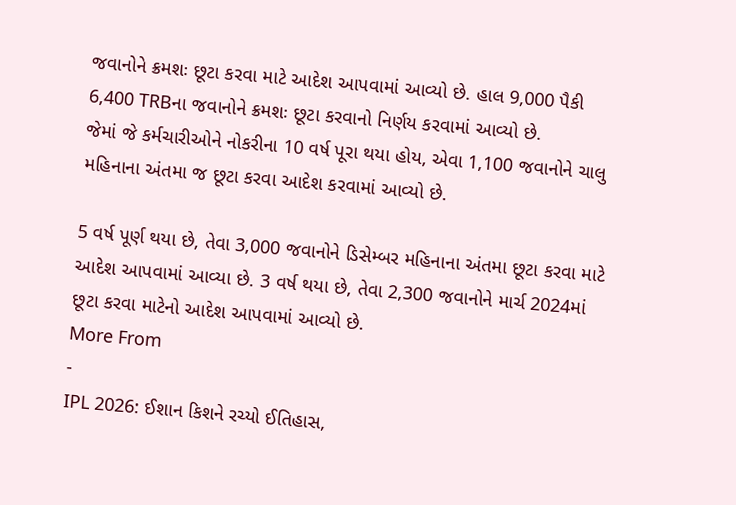જવાનોને ક્રમશઃ છૂટા કરવા માટે આદેશ આપવામાં આવ્યો છે. હાલ 9,000 પૈકી 6,400 TRBના જવાનોને ક્રમશઃ છૂટા કરવાનો નિર્ણય કરવામાં આવ્યો છે.
જેમાં જે કર્મચારીઓને નોકરીના 10 વર્ષ પૂરા થયા હોય, એવા 1,100 જવાનોને ચાલુ મહિનાના અંતમા જ છૂટા કરવા આદેશ કરવામાં આવ્યો છે.

5 વર્ષ પૂર્ણ થયા છે, તેવા 3,000 જવાનોને ડિસેમ્બર મહિનાના અંતમા છૂટા કરવા માટે આદેશ આપવામાં આવ્યા છે. 3 વર્ષ થયા છે, તેવા 2,300 જવાનોને માર્ચ 2024માં છૂટા કરવા માટેનો આદેશ આપવામાં આવ્યો છે.
More From
-
IPL 2026: ઈશાન કિશને રચ્યો ઈતિહાસ,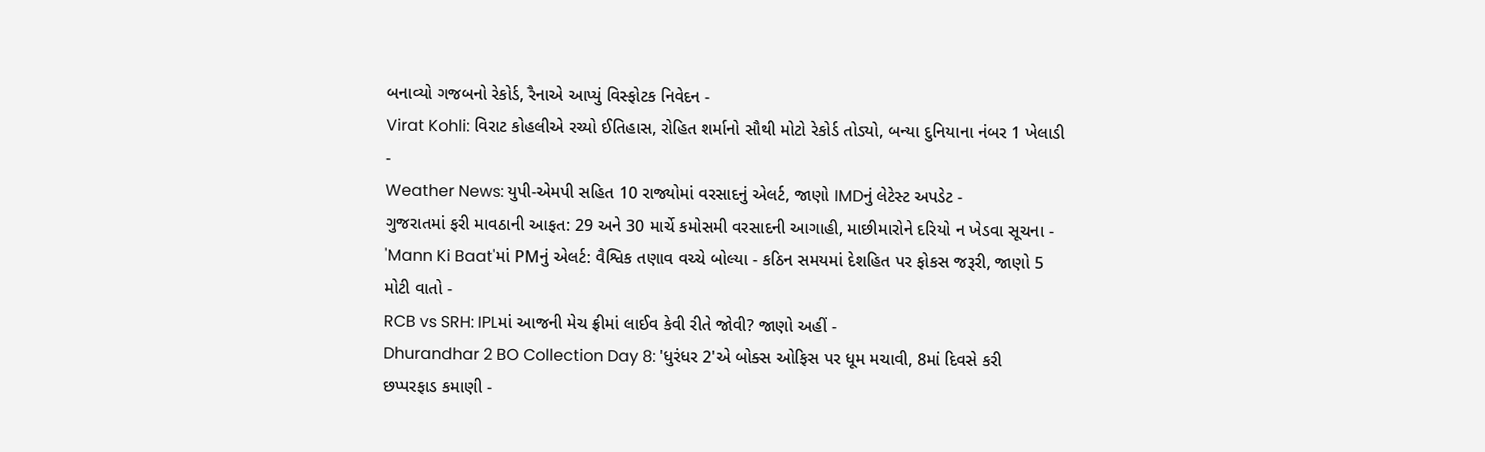બનાવ્યો ગજબનો રેકોર્ડ, રૈનાએ આપ્યું વિસ્ફોટક નિવેદન -
Virat Kohli: વિરાટ કોહલીએ રચ્યો ઈતિહાસ, રોહિત શર્માનો સૌથી મોટો રેકોર્ડ તોડ્યો, બન્યા દુનિયાના નંબર 1 ખેલાડી -
Weather News: યુપી-એમપી સહિત 10 રાજ્યોમાં વરસાદનું એલર્ટ, જાણો IMDનું લેટેસ્ટ અપડેટ -
ગુજરાતમાં ફરી માવઠાની આફત: 29 અને 30 માર્ચે કમોસમી વરસાદની આગાહી, માછીમારોને દરિયો ન ખેડવા સૂચના -
'Mann Ki Baat'માં PMનું એલર્ટ: વૈશ્વિક તણાવ વચ્ચે બોલ્યા - કઠિન સમયમાં દેશહિત પર ફોકસ જરૂરી, જાણો 5 મોટી વાતો -
RCB vs SRH: IPLમાં આજની મેચ ફ્રીમાં લાઈવ કેવી રીતે જોવી? જાણો અહીં -
Dhurandhar 2 BO Collection Day 8: 'ધુરંધર 2'એ બોક્સ ઓફિસ પર ધૂમ મચાવી, 8માં દિવસે કરી છપ્પરફાડ કમાણી -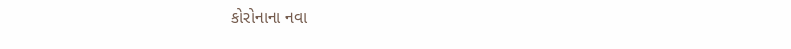કોરોનાના નવા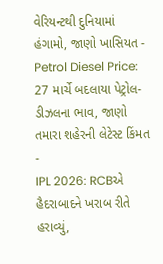વેરિયન્ટથી દુનિયામાં હંગામો, જાણો ખાસિયત -
Petrol Diesel Price: 27 માર્ચે બદલાયા પેટ્રોલ-ડીઝલના ભાવ, જાણો તમારા શહેરની લેટેસ્ટ કિંમત -
IPL 2026: RCBએ હૈદરાબાદને ખરાબ રીતે હરાવ્યું,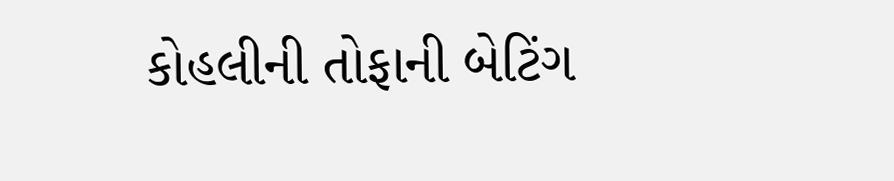કોહલીની તોફાની બેટિંગ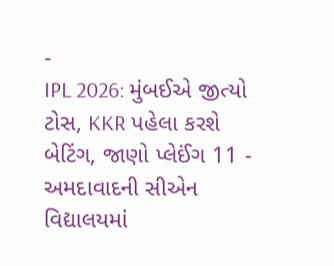-
IPL 2026: મુંબઈએ જીત્યો ટોસ, KKR પહેલા કરશે બેટિંગ, જાણો પ્લેઈંગ 11 -
અમદાવાદની સીએન વિદ્યાલયમાં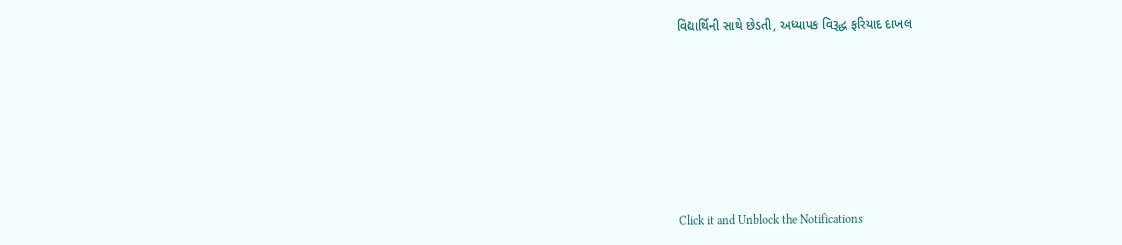વિદ્યાર્થિની સાથે છેડતી, અધ્યાપક વિરૂદ્ધ ફરિયાદ દાખલ









Click it and Unblock the Notifications